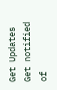Get Updates
Get notified of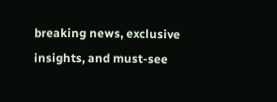breaking news, exclusive insights, and must-see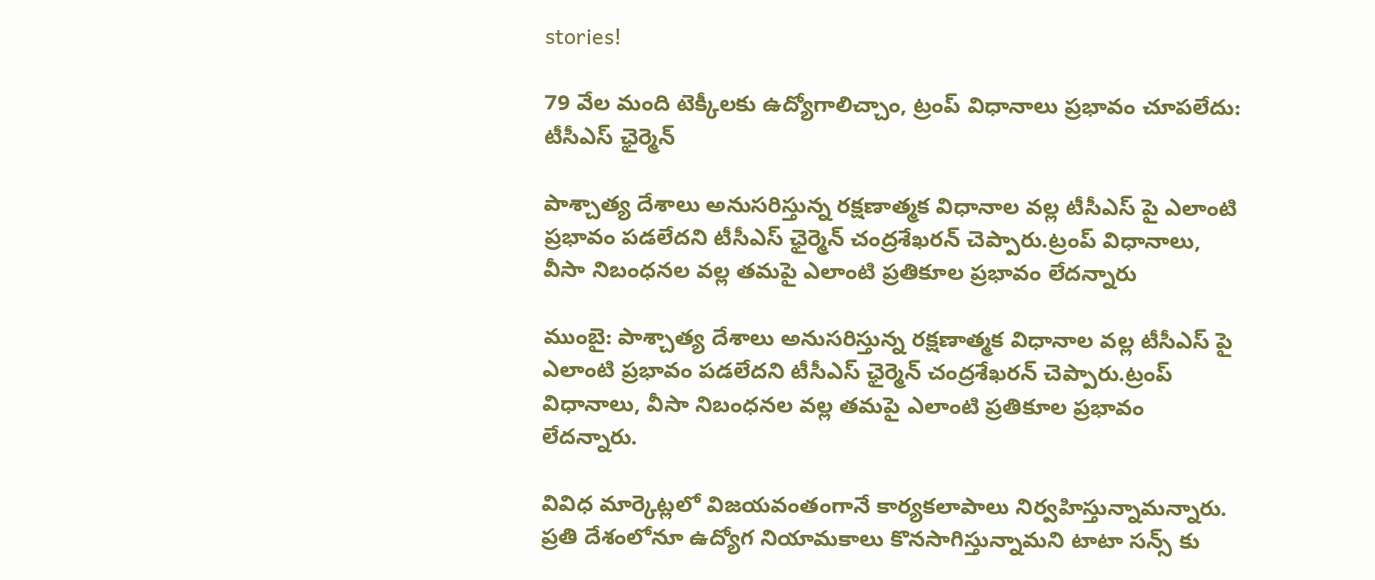stories!

79 వేల మంది టెక్కీలకు ఉద్యోగాలిచ్చాం, ట్రంప్ విధానాలు ప్రభావం చూపలేదు: టీసీఎస్ ఛైర్మెన్

పాశ్చాత్య దేశాలు అనుసరిస్తున్న రక్షణాత్మక విధానాల వల్ల టీసీఎస్ పై ఎలాంటి ప్రభావం పడలేదని టీసీఎస్ ఛైర్మెన్ చంద్రశేఖరన్ చెప్పారు.ట్రంప్ విధానాలు, వీసా నిబంధనల వల్ల తమపై ఎలాంటి ప్రతికూల ప్రభావం లేదన్నారు

ముంబై: పాశ్చాత్య దేశాలు అనుసరిస్తున్న రక్షణాత్మక విధానాల వల్ల టీసీఎస్ పై ఎలాంటి ప్రభావం పడలేదని టీసీఎస్ ఛైర్మెన్ చంద్రశేఖరన్ చెప్పారు.ట్రంప్ విధానాలు, వీసా నిబంధనల వల్ల తమపై ఎలాంటి ప్రతికూల ప్రభావం లేదన్నారు.

వివిధ మార్కెట్లలో విజయవంతంగానే కార్యకలాపాలు నిర్వహిస్తున్నామన్నారు. ప్రతి దేశంలోనూ ఉద్యోగ నియామకాలు కొనసాగిస్తున్నామని టాటా సన్స్ కు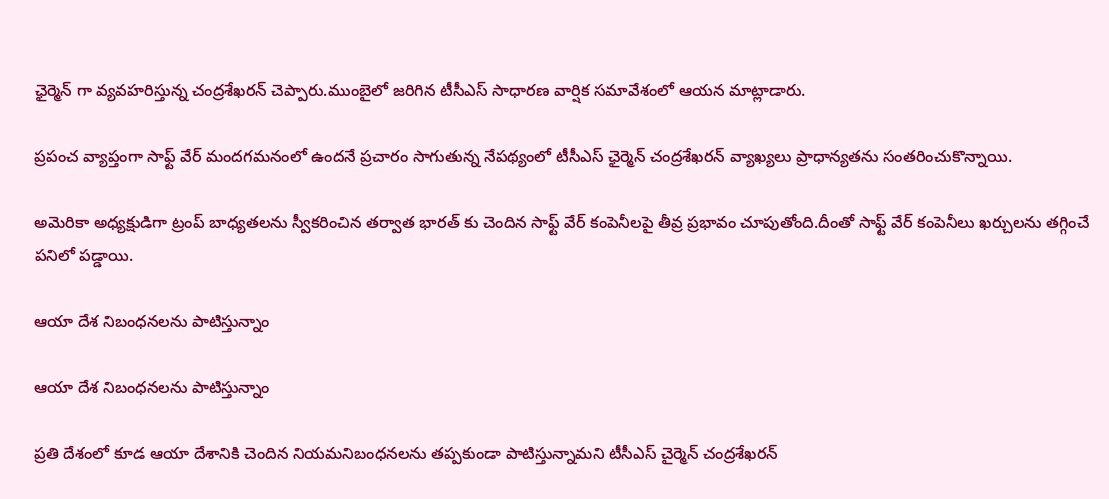ఛైర్మెన్ గా వ్యవహరిస్తున్న చంద్రశేఖరన్ చెప్పారు.ముంబైలో జరిగిన టీసీఎస్ సాధారణ వార్షిక సమావేశంలో ఆయన మాట్లాడారు.

ప్రపంచ వ్యాప్తంగా సాఫ్ట్ వేర్ మందగమనంలో ఉందనే ప్రచారం సాగుతున్న నేపథ్యంలో టీసీఎస్ ఛైర్మెన్ చంద్రశేఖరన్ వ్యాఖ్యలు ప్రాధాన్యతను సంతరించుకొన్నాయి.

అమెరికా అధ్యక్షుడిగా ట్రంప్ బాధ్యతలను స్వీకరించిన తర్వాత భారత్ కు చెందిన సాఫ్ట్ వేర్ కంపెనీలపై తీవ్ర ప్రభావం చూపుతోంది.దీంతో సాఫ్ట్ వేర్ కంపెనీలు ఖర్చులను తగ్గించే పనిలో పడ్డాయి.

ఆయా దేశ నిబంధనలను పాటిస్తున్నాం

ఆయా దేశ నిబంధనలను పాటిస్తున్నాం

ప్రతి దేశంలో కూడ ఆయా దేశానికి చెందిన నియమనిబంధనలను తప్పకుండా పాటిస్తున్నామని టీసీఎస్ చైర్మెన్ చంద్రశేఖరన్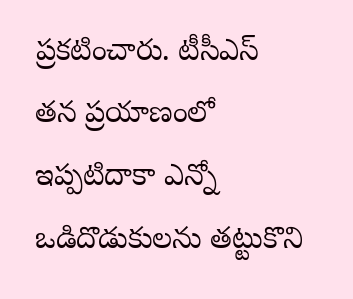ప్రకటించారు. టీసీఎస్ తన ప్రయాణంలో ఇప్పటిదాకా ఎన్నో ఒడిదొడుకులను తట్టుకొని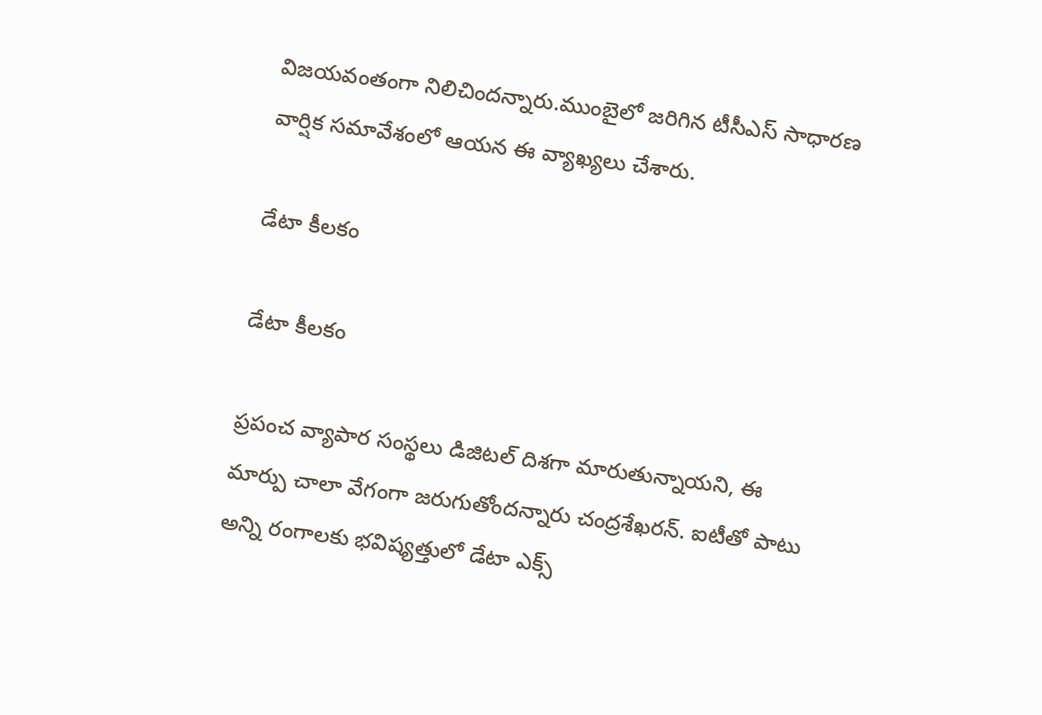విజయవంతంగా నిలిచిందన్నారు.ముంబైలో జరిగిన టీసీఎస్ సాధారణ వార్షిక సమావేశంలో ఆయన ఈ వ్యాఖ్యలు చేశారు.

డేటా కీలకం

డేటా కీలకం

ప్రపంచ వ్యాపార సంస్థలు డిజిటల్ దిశగా మారుతున్నాయని, ఈ మార్పు చాలా వేగంగా జరుగుతోందన్నారు చంద్రశేఖరన్. ఐటీతో పాటు అన్ని రంగాలకు భవిష్యత్తులో డేటా ఎక్స్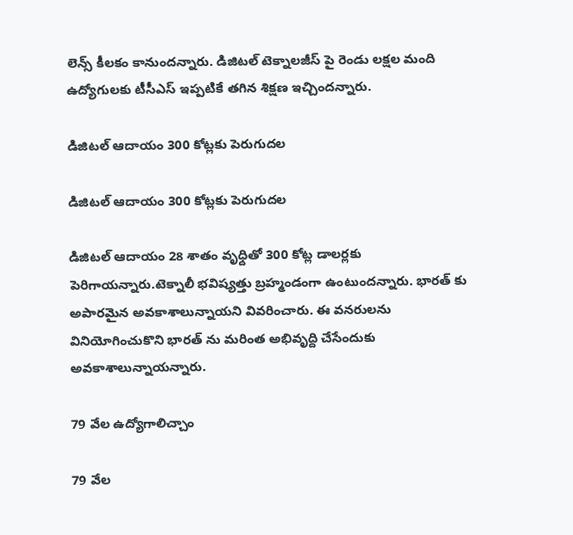లెన్స్ కీలకం కానుందన్నారు. డిజిటల్ టెక్నాలజీస్ పై రెండు లక్షల మంది ఉద్యోగులకు టీసీఎస్ ఇప్పటికే తగిన శిక్షణ ఇచ్చిందన్నారు.

డిజిటల్ ఆదాయం 300 కోట్లకు పెరుగుదల

డిజిటల్ ఆదాయం 300 కోట్లకు పెరుగుదల

డిజిటల్ ఆదాయం 28 శాతం వృధ్దితో 300 కోట్ల డాలర్లకు పెరిగాయన్నారు.టెక్నాలీ భవిష్యత్తు బ్రహ్మండంగా ఉంటుందన్నారు. భారత్ కు అపారమైన అవకాశాలున్నాయని వివరించారు. ఈ వనరులను వినియోగించుకొని భారత్ ను మరింత అభివృద్ది చేసేందుకు అవకాశాలున్నాయన్నారు.

79 వేల ఉద్యోగాలిచ్చాం

79 వేల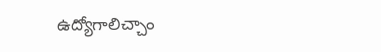ఉద్యోగాలిచ్చాం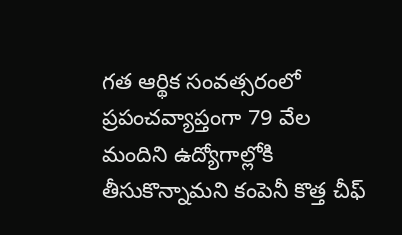గత ఆర్థిక సంవత్సరంలో ప్రపంచవ్యాప్తంగా 79 వేల మందిని ఉద్యోగాల్లోకి తీసుకొన్నామని కంపెనీ కొత్త చీఫ్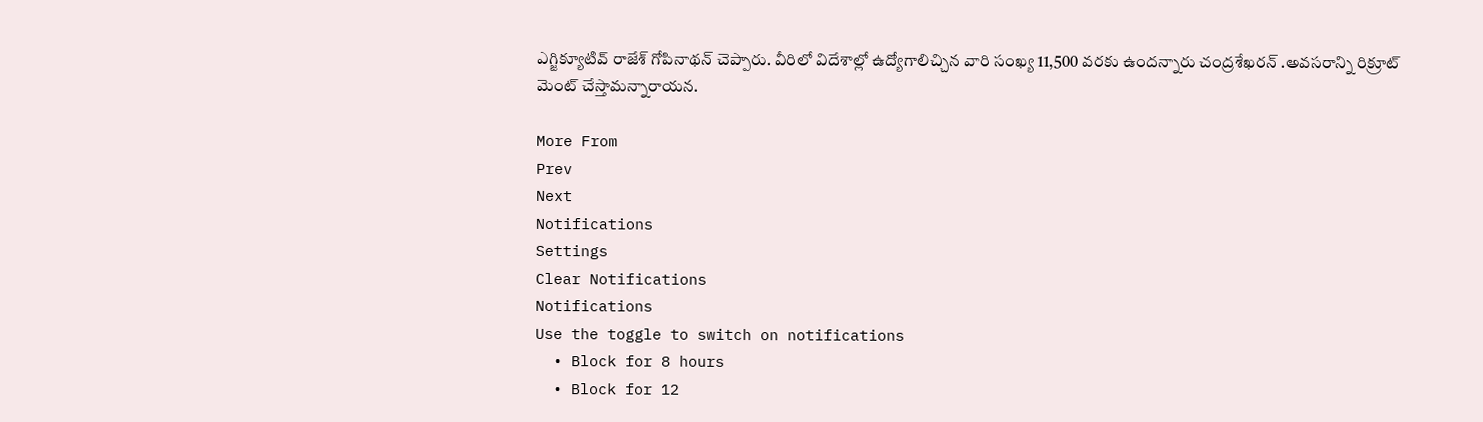ఎగ్జిక్యూటివ్ రాజేశ్ గోపినాథన్ చెప్పారు. వీరిలో విదేశాల్లో ఉద్యోగాలిచ్చిన వారి సంఖ్య 11,500 వరకు ఉందన్నారు చంద్రశేఖరన్ .అవసరాన్ని రిక్రూట్ మెంట్ చేస్తామన్నారాయన.

More From
Prev
Next
Notifications
Settings
Clear Notifications
Notifications
Use the toggle to switch on notifications
  • Block for 8 hours
  • Block for 12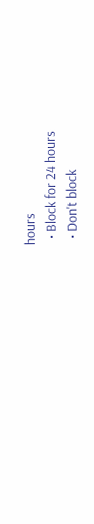hours
  • Block for 24 hours
  • Don't block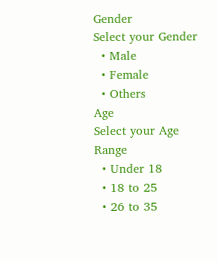Gender
Select your Gender
  • Male
  • Female
  • Others
Age
Select your Age Range
  • Under 18
  • 18 to 25
  • 26 to 35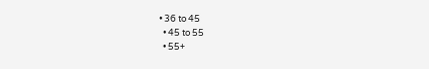• 36 to 45
  • 45 to 55
  • 55+